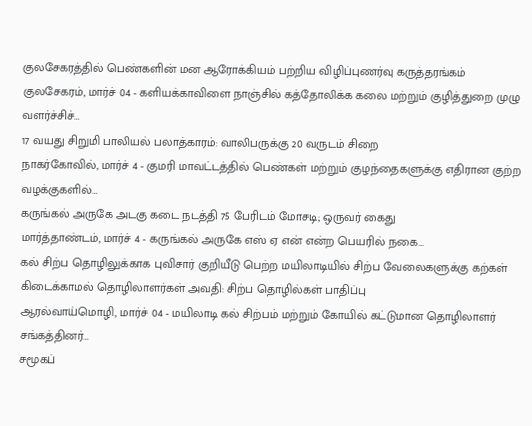குலசேகரத்தில் பெண்களின் மன ஆரோக்கியம் பற்றிய விழிப்புணர்வு கருத்தரங்கம்
குலசேகரம், மார்ச் 04 - களியக்காவிளை நாஞ்சில் கத்தோலிக்க கலை மற்றும் குழித்துறை முழு வளர்ச்சிச்…
17 வயது சிறுமி பாலியல் பலாத்காரம்: வாலிபருக்கு 20 வருடம் சிறை
நாகர்கோவில், மார்ச் 4 - குமரி மாவட்டத்தில் பெண்கள் மற்றும் குழந்தைகளுக்கு எதிரான குற்ற வழக்குகளில்…
கருங்கல் அருகே அடகு கடை நடத்தி 75 பேரிடம் மோசடி; ஒருவர் கைது
மார்த்தாண்டம், மார்ச் 4 - கருங்கல் அருகே எஸ் ஏ என் என்ற பெயரில் நகை…
கல் சிற்ப தொழிலுக்காக புவிசார் குறியீடு பெற்ற மயிலாடியில் சிற்ப வேலைகளுக்கு கற்கள் கிடைக்காமல் தொழிலாளர்கள் அவதி: சிற்ப தொழில்கள் பாதிப்பு
ஆரல்வாய்மொழி, மார்ச் 04 - மயிலாடி கல் சிற்பம் மற்றும் கோயில் கட்டுமான தொழிலாளர் சங்கத்தினர்…
சமூகப்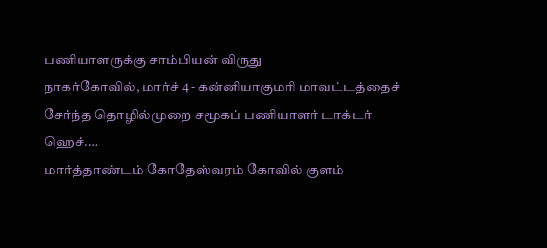பணியாளருக்கு சாம்பியன் விருது
நாகர்கோவில், மார்ச் 4 - கன்னியாகுமரி மாவட்டத்தைச் சேர்ந்த தொழில்முறை சமூகப் பணியாளர் டாக்டர் ஹெச்.…
மார்த்தாண்டம் கோதேஸ்வரம் கோவில் குளம்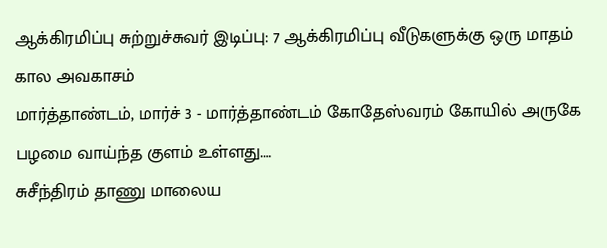ஆக்கிரமிப்பு சுற்றுச்சுவர் இடிப்பு: 7 ஆக்கிரமிப்பு வீடுகளுக்கு ஒரு மாதம் கால அவகாசம்
மார்த்தாண்டம், மார்ச் 3 - மார்த்தாண்டம் கோதேஸ்வரம் கோயில் அருகே பழமை வாய்ந்த குளம் உள்ளது.…
சுசீந்திரம் தாணு மாலைய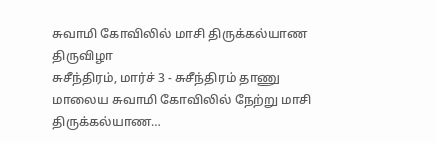சுவாமி கோவிலில் மாசி திருக்கல்யாண திருவிழா
சுசீந்திரம், மார்ச் 3 - சுசீந்திரம் தாணு மாலைய சுவாமி கோவிலில் நேற்று மாசி திருக்கல்யாண…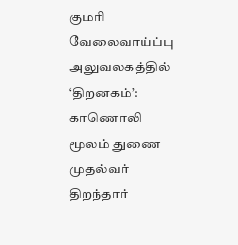குமரி வேலைவாய்ப்பு அலுவலகத்தில் ‘திறனகம்’: காணொலி மூலம் துணை முதல்வர் திறந்தார்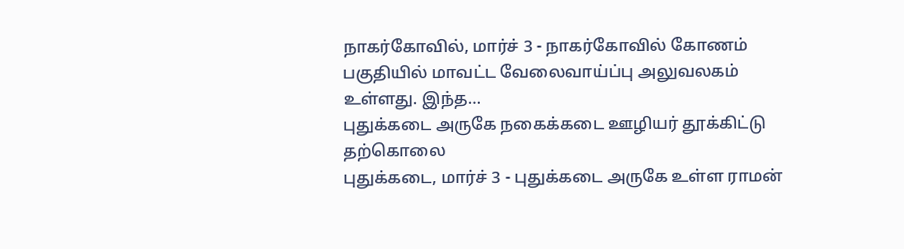நாகர்கோவில், மார்ச் 3 - நாகர்கோவில் கோணம் பகுதியில் மாவட்ட வேலைவாய்ப்பு அலுவலகம் உள்ளது. இந்த…
புதுக்கடை அருகே நகைக்கடை ஊழியர் தூக்கிட்டு தற்கொலை
புதுக்கடை, மார்ச் 3 - புதுக்கடை அருகே உள்ள ராமன்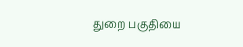துறை பகுதியை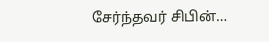சேர்ந்தவர் சிபின்…